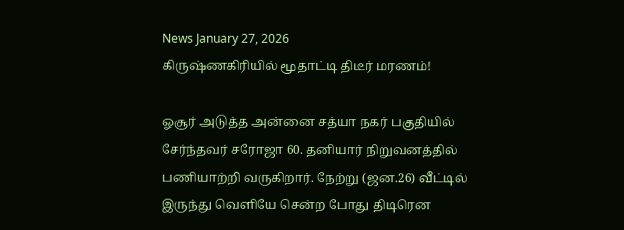News January 27, 2026
கிருஷ்ணகிரியில் மூதாட்டி திடீர் மரணம்!

ஓசூர் அடுத்த அன்னை சத்யா நகர் பகுதியில் சேர்ந்தவர் சரோஜா 60. தனியார் நிறுவனத்தில் பணியாற்றி வருகிறார். நேற்று (ஜன.26) வீட்டில் இருந்து வெளியே சென்ற போது திடிரென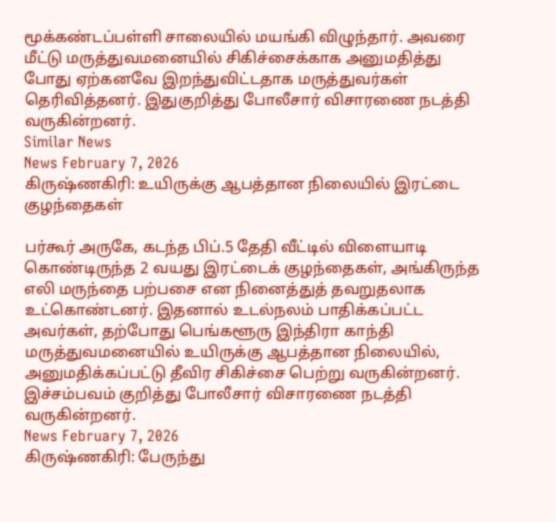மூக்கண்டப்பள்ளி சாலையில் மயங்கி விழுந்தார். அவரை மீட்டு மருத்துவமனையில் சிகிச்சைக்காக அனுமதித்து போது ஏற்கனவே இறந்துவிட்டதாக மருத்துவர்கள் தெரிவித்தனர். இதுகுறித்து போலீசார் விசாரணை நடத்தி வருகின்றனர்.
Similar News
News February 7, 2026
கிருஷ்ணகிரி: உயிருக்கு ஆபத்தான நிலையில் இரட்டை குழந்தைகள்

பர்கூர் அருகே, கடந்த பிப்.5 தேதி வீட்டில் விளையாடி கொண்டிருந்த 2 வயது இரட்டைக் குழந்தைகள், அங்கிருந்த எலி மருந்தை பற்பசை என நினைத்துத் தவறுதலாக உட்கொண்டனர். இதனால் உடல்நலம் பாதிக்கப்பட்ட அவர்கள், தற்போது பெங்களூரு இந்திரா காந்தி மருத்துவமனையில் உயிருக்கு ஆபத்தான நிலையில், அனுமதிக்கப்பட்டு தீவிர சிகிச்சை பெற்று வருகின்றனர். இச்சம்பவம் குறித்து போலீசார் விசாரணை நடத்தி வருகின்றனர்.
News February 7, 2026
கிருஷ்ணகிரி: பேருந்து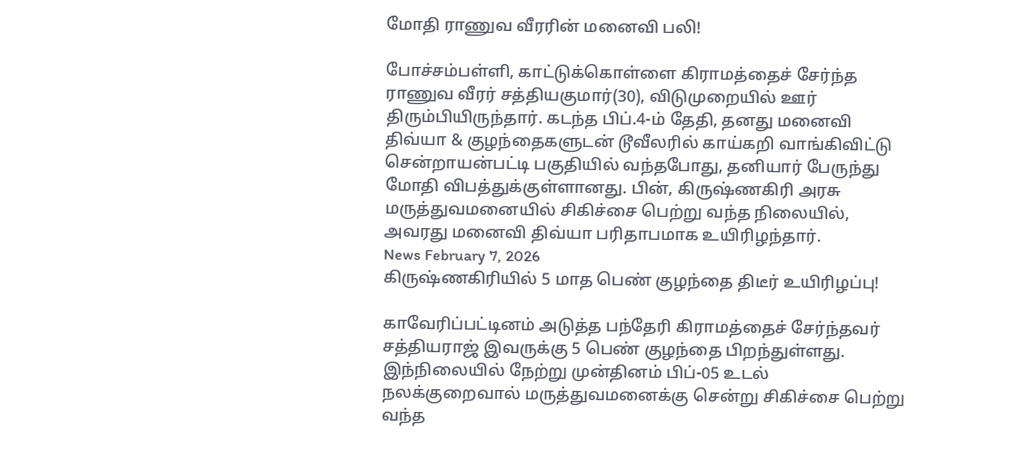மோதி ராணுவ வீரரின் மனைவி பலி!

போச்சம்பள்ளி, காட்டுக்கொள்ளை கிராமத்தைச் சேர்ந்த ராணுவ வீரர் சத்தியகுமார்(30), விடுமுறையில் ஊர் திரும்பியிருந்தார். கடந்த பிப்.4-ம் தேதி, தனது மனைவி திவ்யா & குழந்தைகளுடன் டூவீலரில் காய்கறி வாங்கிவிட்டு சென்றாயன்பட்டி பகுதியில் வந்தபோது, தனியார் பேருந்து மோதி விபத்துக்குள்ளானது. பின், கிருஷ்ணகிரி அரசு மருத்துவமனையில் சிகிச்சை பெற்று வந்த நிலையில், அவரது மனைவி திவ்யா பரிதாபமாக உயிரிழந்தார்.
News February 7, 2026
கிருஷ்ணகிரியில் 5 மாத பெண் குழந்தை திடீர் உயிரிழப்பு!

காவேரிப்பட்டினம் அடுத்த பந்தேரி கிராமத்தைச் சேர்ந்தவர் சத்தியராஜ் இவருக்கு 5 பெண் குழந்தை பிறந்துள்ளது. இந்நிலையில் நேற்று முன்தினம் பிப்-05 உடல் நலக்குறைவால் மருத்துவமனைக்கு சென்று சிகிச்சை பெற்று வந்த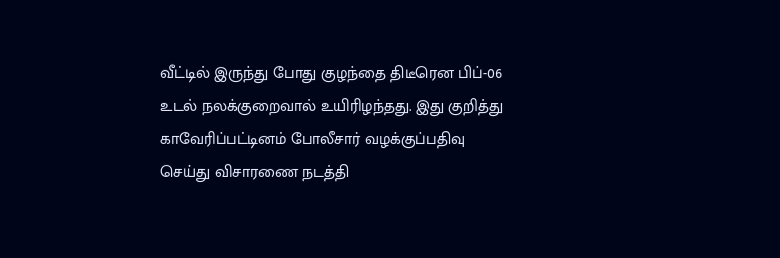வீட்டில் இருந்து போது குழந்தை திடீரென பிப்-06 உடல் நலக்குறைவால் உயிரிழந்தது. இது குறித்து காவேரிப்பட்டினம் போலீசார் வழக்குப்பதிவு செய்து விசாரணை நடத்தி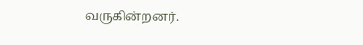வருகின்றனர்.